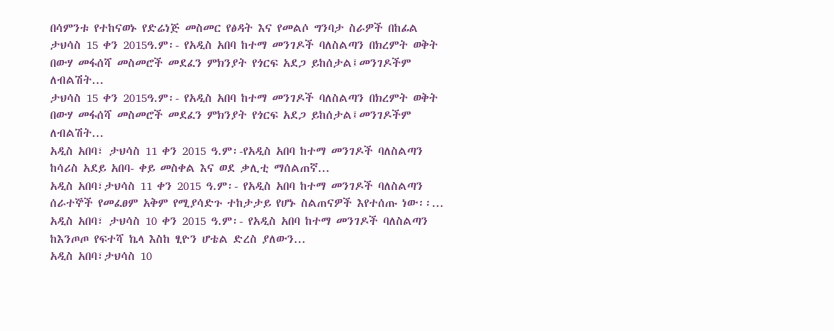በሳምንቱ የተከናወኑ የድሬነጅ መስመር የፅዳት እና የመልሶ ግንባታ ስራዎች በከፊል
ታህሳስ 15 ቀን 2015ዓ.ም፡- የአዲስ አበባ ከተማ መንገዶች ባለስልጣን በክረምት ወቅት በውሃ መፋሰሻ መስመሮች መደፈን ምክንያት የጎርፍ አደጋ ይከሰታል፤መንገዶችም ለብልሽት...
ታህሳስ 15 ቀን 2015ዓ.ም፡- የአዲስ አበባ ከተማ መንገዶች ባለስልጣን በክረምት ወቅት በውሃ መፋሰሻ መስመሮች መደፈን ምክንያት የጎርፍ አደጋ ይከሰታል፤መንገዶችም ለብልሽት...
አዲስ አበባ፣ ታህሳስ 11 ቀን 2015 ዓ.ም፡-የአዲስ አበባ ከተማ መንገዶች ባለስልጣን ከሳሪስ አደይ አበባ- ቀይ መስቀል እና ወደ ቃሊቲ ማሰልጠኛ...
አዲስ አበባ፣ታህሳስ 11 ቀን 2015 ዓ.ም፡- የአዲስ አበባ ከተማ መንገዶች ባለስልጣን ሰራተኞች የመፈፀም አቅም የሚያሳድጉ ተከታታይ የሆኑ ስልጠናዎች እየተሰጡ ነው፡፡...
አዲስ አበባ፣ ታህሳስ 10 ቀን 2015 ዓ.ም፡- የአዲስ አበባ ከተማ መንገዶች ባለስልጣን ከእንጦጦ የፍተሻ ኬላ እስከ ፂዮን ሆቴል ድረስ ያለውን...
አዲስ አበባ፣ታህሳስ 10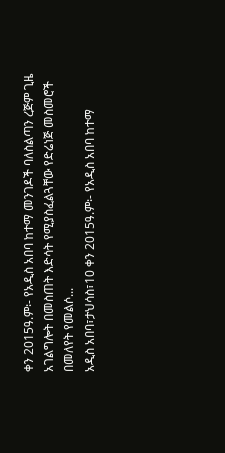ቀን 2015ዓ.ም፡- የአዲስ አበባ ከተማ መንገዶች ባለስልጣን ረጅም ጊዜ አገልግሎት በመስጠት እድሳት የሚያስፈልጓቸው የድሬነጅ መስመሮች በመለየት የመልሶ...
አዲስ አበባ፣ታህሳስ፣10 ቀን 2015ዓ.ም፡- የአዲስ አበባ ከተማ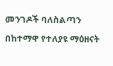መንገዶች ባለስልጣን በከተማዋ የተለያዩ ማዕዘናት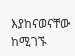እያከናወናቸው ከሚገኙ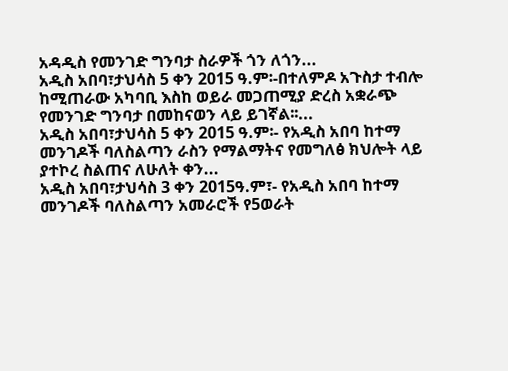አዳዲስ የመንገድ ግንባታ ስራዎች ጎን ለጎን...
አዲስ አበባ፣ታህሳስ 5 ቀን 2015 ዓ.ም፡-በተለምዶ አጉስታ ተብሎ ከሚጠራው አካባቢ እስከ ወይራ መጋጠሚያ ድረስ አቋራጭ የመንገድ ግንባታ በመከናወን ላይ ይገኛል፡፡...
አዲስ አበባ፣ታህሳስ 5 ቀን 2015 ዓ.ም፡- የአዲስ አበባ ከተማ መንገዶች ባለስልጣን ራስን የማልማትና የመግለፅ ክህሎት ላይ ያተኮረ ስልጠና ለሁለት ቀን...
አዲስ አበባ፣ታህሳስ 3 ቀን 2015ዓ.ም፣- የአዲስ አበባ ከተማ መንገዶች ባለስልጣን አመራሮች የ5ወራት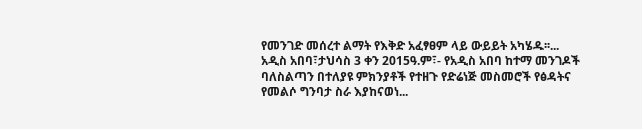የመንገድ መሰረተ ልማት የእቅድ አፈፃፀም ላይ ውይይት አካሄዱ፡፡...
አዲስ አበባ፣ታህሳስ 3 ቀን 2015ዓ.ም፣- የአዲስ አበባ ከተማ መንገዶች ባለስልጣን በተለያዩ ምክንያቶች የተዘጉ የድሬነጅ መስመሮች የፅዳትና የመልሶ ግንባታ ስራ እያከናወነ...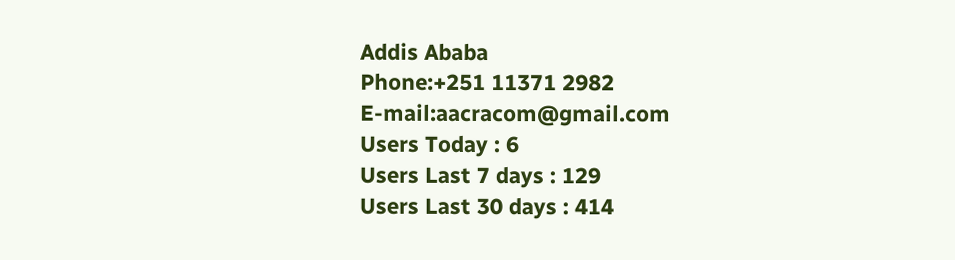Addis Ababa
Phone:+251 11371 2982
E-mail:aacracom@gmail.com
Users Today : 6
Users Last 7 days : 129
Users Last 30 days : 414